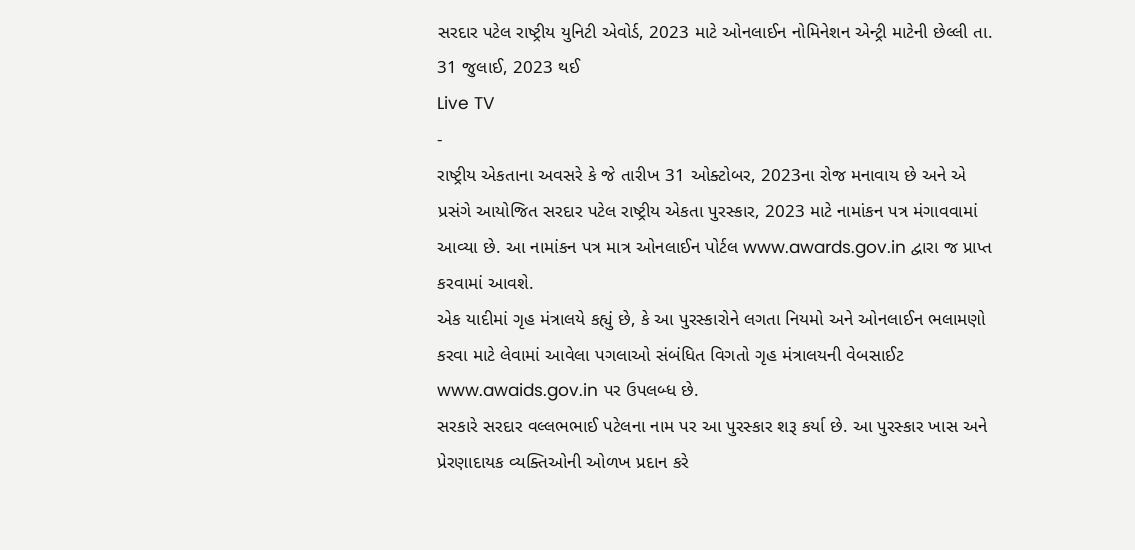સરદાર પટેલ રાષ્ટ્રીય યુનિટી એવોર્ડ, 2023 માટે ઓનલાઈન નોમિનેશન એન્ટ્રી માટેની છેલ્લી તા. 31 જુલાઈ, 2023 થઈ
Live TV
-
રાષ્ટ્રીય એકતાના અવસરે કે જે તારીખ 31 ઓક્ટોબર, 2023ના રોજ મનાવાય છે અને એ પ્રસંગે આયોજિત સરદાર પટેલ રાષ્ટ્રીય એકતા પુરસ્કાર, 2023 માટે નામાંકન પત્ર મંગાવવામાં આવ્યા છે. આ નામાંકન પત્ર માત્ર ઓનલાઈન પોર્ટલ www.awards.gov.in દ્વારા જ પ્રાપ્ત કરવામાં આવશે.
એક યાદીમાં ગૃહ મંત્રાલયે કહ્યું છે, કે આ પુરસ્કારોને લગતા નિયમો અને ઓનલાઈન ભલામણો કરવા માટે લેવામાં આવેલા પગલાઓ સંબંધિત વિગતો ગૃહ મંત્રાલયની વેબસાઈટ www.awaids.gov.in પર ઉપલબ્ધ છે.
સરકારે સરદાર વલ્લભભાઈ પટેલના નામ પર આ પુરસ્કાર શરૂ કર્યા છે. આ પુરસ્કાર ખાસ અને પ્રેરણાદાયક વ્યક્તિઓની ઓળખ પ્રદાન કરે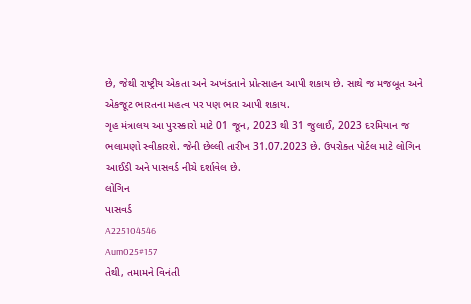છે, જેથી રાષ્ટ્રીય એકતા અને અખંડતાને પ્રોત્સાહન આપી શકાય છે. સાથે જ મજબૂત અને એકજૂટ ભારતના મહત્વ પર પણ ભાર આપી શકાય.
ગૃહ મંત્રાલય આ પુરસ્કારો માટે 01 જૂન, 2023 થી 31 જુલાઈ, 2023 દરમિયાન જ ભલામણો સ્વીકારશે. જેની છેલ્લી તારીખ 31.07.2023 છે. ઉપરોક્ત પોર્ટલ માટે લોગિન આઈડી અને પાસવર્ડ નીચે દર્શાવેલ છે.
લોગિન
પાસવર્ડ
A225104546
Aum025#157
તેથી, તમામને વિનંતી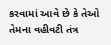કરવામાં આવે છે કે તેઓ તેમના વહીવટી તંત્ર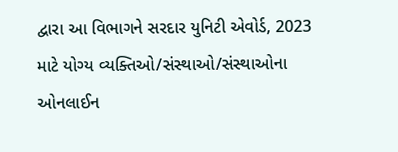દ્વારા આ વિભાગને સરદાર યુનિટી એવોર્ડ, 2023 માટે યોગ્ય વ્યક્તિઓ/સંસ્થાઓ/સંસ્થાઓના ઓનલાઈન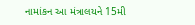નામાંકન આ મંત્રાલયને 15મી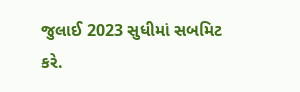જુલાઈ 2023 સુધીમાં સબમિટ કરે.